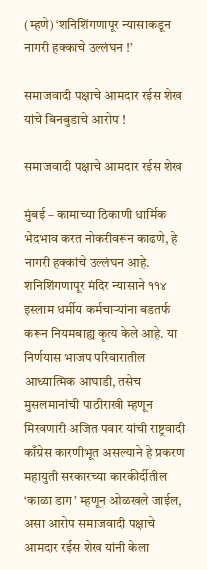(म्हणे) ‘शनिशिंगणापूर न्यासाकडून नागरी हक्काचे उल्लंघन !’

समाजवादी पक्षाचे आमदार रईस शेख यांचे बिनबुडाचे आरोप !

समाजवादी पक्षाचे आमदार रईस शेख

मुंबई – कामाच्या ठिकाणी धार्मिक भेदभाव करत नोकरीवरून काढणे, हे नागरी हक्कांचे उल्लंघन आहे. शनिशिंगणापूर मंदिर न्यासाने ११४ इस्लाम धर्मीय कर्मचार्‍यांना बडतर्फ करून नियमबाह्य कृत्य केले आहे. या निर्णयास भाजप परिवारातील आध्यात्मिक आघाडी, तसेच मुसलमानांची पाठीराखी म्हणून मिरवणारी अजित पवार यांची राष्ट्रवादी काँग्रेस कारणीभूत असल्याने हे प्रकरण महायुती सरकारच्या कारकीर्दीतील ‘काळा डाग’ म्हणून ओळखले जाईल, असा आरोप समाजवादी पक्षाचे आमदार रईस शेख यांनी केला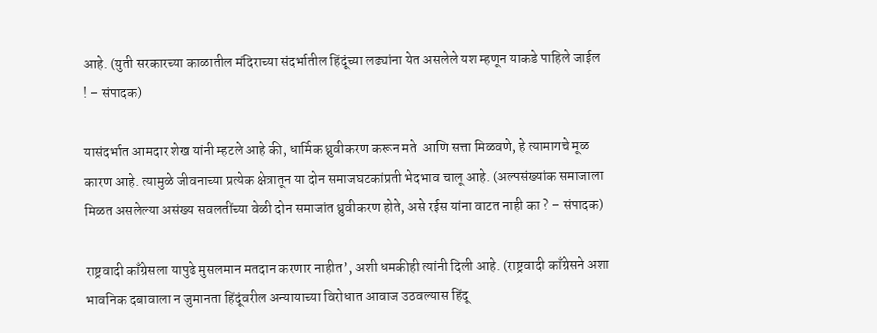आहे. (युती सरकारच्या काळातील मंदिराच्या संदर्भातील हिंदूंच्या लढ्यांना येत असलेले यश म्हणून याकडे पाहिले जाईल ! – संपादक)

यासंदर्भात आमदार शेख यांनी म्हटले आहे की, धार्मिक ध्रुवीकरण करून मते  आणि सत्ता मिळवणे, हे त्यामागचे मूळ कारण आहे. त्यामुळे जीवनाच्या प्रत्येक क्षेत्रातून या दोन समाजघटकांप्रती भेदभाव चालू आहे. (अल्पसंख्यांक समाजाला मिळत असलेल्या असंख्य सवलतींच्या वेळी दोन समाजांत ध्रुवीकरण होते, असे रईस यांना वाटत नाही का ? – संपादक)

राष्ट्रवादी काँग्रेसला यापुढे मुसलमान मतदान करणार नाहीत’, अशी धमकीही त्यांनी दिली आहे. (राष्ट्रवादी काँग्रेसने अशा भावनिक दबावाला न जुमानता हिंदूंवरील अन्यायाच्या विरोधात आवाज उठवल्यास हिंदू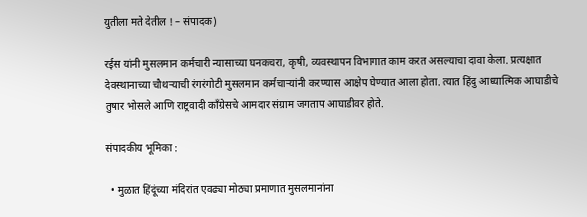युतीला मते देतील ! – संपादक)

रईस यांनी मुसलमान कर्मचारी न्यासाच्या घनकचरा, कृषी, व्यवस्थापन विभागात काम करत असल्याचा दावा केला. प्रत्यक्षात देवस्थानाच्या चौथर्‍याची रंगरंगोटी मुसलमान कर्मचार्‍यांनी करण्यास आक्षेप घेण्यात आला होता. त्यात हिंदु आध्यात्मिक आघाडीचे तुषार भोसले आणि राष्ट्रवादी काँग्रेसचे आमदार संग्राम जगताप आघाडीवर होते.

संपादकीय भूमिका :

  • मुळात हिंदूंच्या मंदिरांत एवढ्या मोठ्या प्रमाणात मुसलमानांना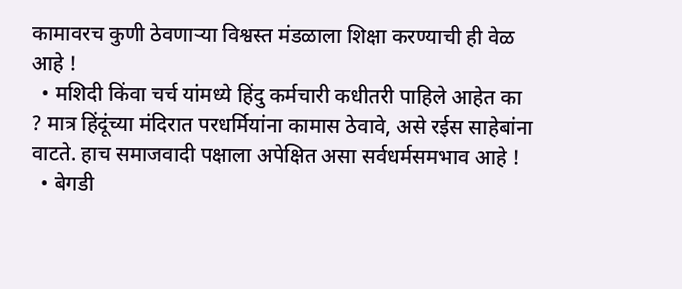कामावरच कुणी ठेवणार्‍या विश्वस्त मंडळाला शिक्षा करण्याची ही वेळ आहे !
  • मशिदी किंवा चर्च यांमध्ये हिंदु कर्मचारी कधीतरी पाहिले आहेत का ? मात्र हिंदूंच्या मंदिरात परधर्मियांना कामास ठेवावे, असे रईस साहेबांना वाटते. हाच समाजवादी पक्षाला अपेक्षित असा सर्वधर्मसमभाव आहे !
  • बेगडी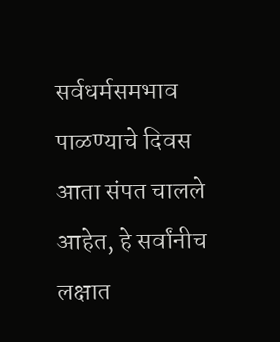सर्वधर्मसमभाव पाळण्याचे दिवस आता संपत चालले आहेत, हे सर्वांनीच लक्षात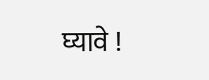घ्यावे !